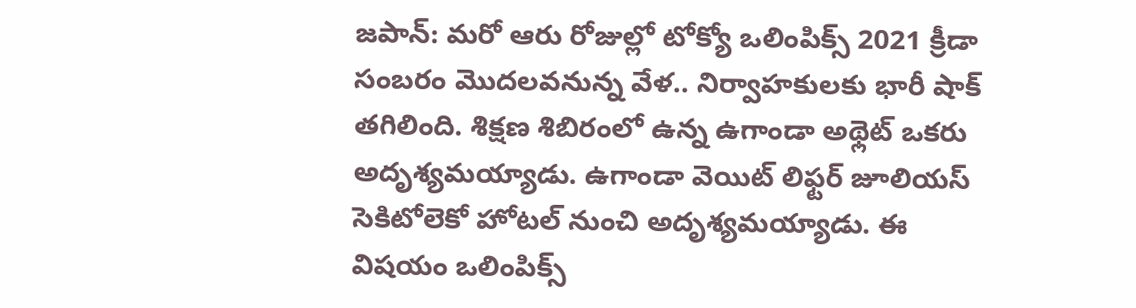జపాన్: మరో ఆరు రోజుల్లో టోక్యో ఒలింపిక్స్ 2021 క్రీడా సంబరం మొదలవనున్న వేళ.. నిర్వాహకులకు భారీ షాక్ తగిలింది. శిక్షణ శిబిరంలో ఉన్న ఉగాండా అథ్లెట్ ఒకరు అదృశ్యమయ్యాడు. ఉగాండా వెయిట్ లిఫ్టర్ జూలియస్ సెకిటోలెకో హోటల్ నుంచి అదృశ్యమయ్యాడు. ఈ విషయం ఒలింపిక్స్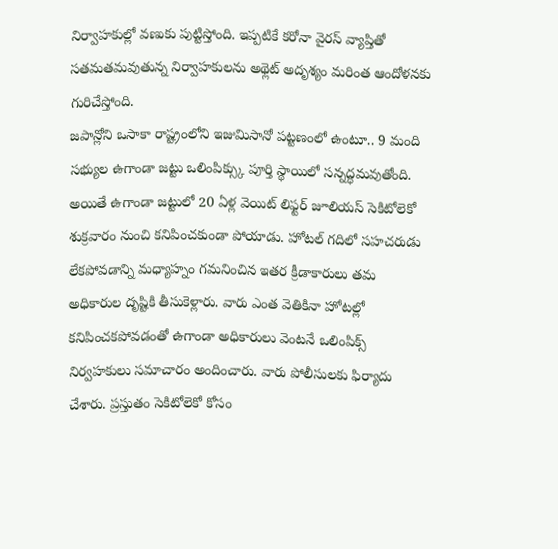నిర్వాహకుల్లో వణుకు పుట్టిస్తోంది. ఇప్పటికే కరోనా వైరస్ వ్యాప్తితో సతమతమవుతున్న నిర్వాహకులను అథ్లెట్ అదృశ్యం మరింత ఆందోళనకు గురిచేస్తోంది.
జపాన్లోని ఒసాకా రాష్ట్రంలోని ఇజుమిసానో పట్టణంలో ఉంటూ.. 9 మంది సభ్యుల ఉగాండా జట్టు ఒలింపిక్స్కు పూర్తి స్థాయిలో సన్నద్ధమవుతోంది. అయితే ఉగాండా జట్టులో 20 ఏళ్ల వెయిట్ లిఫ్టర్ జూలియస్ సెకిటోలెకో శుక్రవారం నుంచి కనిపించకుండా పోయాడు. హోటల్ గదిలో సహచరుడు లేకపోవడాన్ని మధ్యాహ్నం గమనించిన ఇతర క్రీడాకారులు తమ అధికారుల దృష్టికి తీసుకెళ్లారు. వారు ఎంత వెతికినా హోటల్లో కనిపించకపోవడంతో ఉగాండా అధికారులు వెంటనే ఒలింపిక్స్ నిర్వహకులు సమాచారం అందించారు. వారు పోలీసులకు ఫిర్యాదు చేశారు. ప్రస్తుతం సెకిటోలెకో కోసం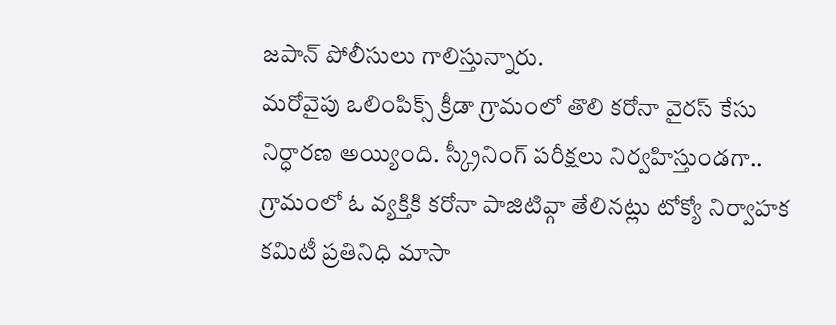జపాన్ పోలీసులు గాలిస్తున్నారు.
మరోవైపు ఒలింపిక్స్ క్రీడా గ్రామంలో తొలి కరోనా వైరస్ కేసు నిర్ధారణ అయ్యింది. స్క్రీనింగ్ పరీక్షలు నిర్వహిస్తుండగా.. గ్రామంలో ఓ వ్యక్తికి కరోనా పాజిటివ్గా తేలినట్లు టోక్యో నిర్వాహక కమిటీ ప్రతినిధి మాసా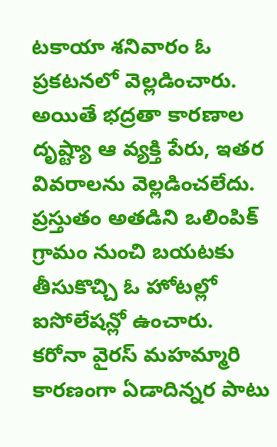టకాయా శనివారం ఓ ప్రకటనలో వెల్లడించారు. అయితే భద్రతా కారణాల దృష్ట్యా ఆ వ్యక్తి పేరు, ఇతర వివరాలను వెల్లడించలేదు. ప్రస్తుతం అతడిని ఒలింపిక్ గ్రామం నుంచి బయటకు తీసుకొచ్చి ఓ హోటల్లో ఐసోలేషన్లో ఉంచారు.
కరోనా వైరస్ మహమ్మారి కారణంగా ఏడాదిన్నర పాటు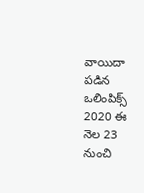వాయిదా పడిన ఒలింపిక్స్ 2020 ఈ నెల 23 నుంచి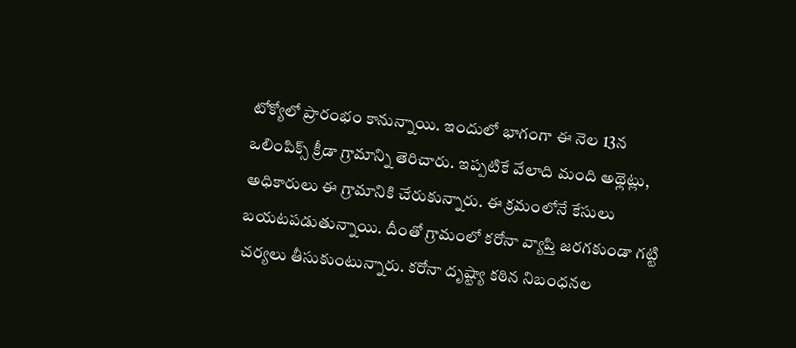టోక్యోలో ప్రారంభం కానున్నాయి. ఇందులో భాగంగా ఈ నెల 13న ఒలింపిక్స్ క్రీడా గ్రామాన్ని తెరిచారు. ఇప్పటికే వేలాది మంది అథ్లెట్లు, అధికారులు ఈ గ్రామానికి చేరుకున్నారు. ఈ క్రమంలోనే కేసులు బయటపడుతున్నాయి. దీంతో గ్రామంలో కరోనా వ్యాప్తి జరగకుండా గట్టి చర్యలు తీసుకుంటున్నారు. కరోనా దృష్ట్యా కఠిన నిబంధనల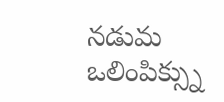నడుమ ఒలింపిక్స్ను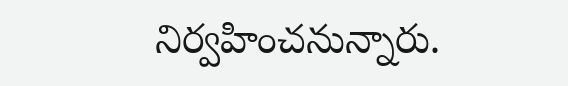నిర్వహించనున్నారు.